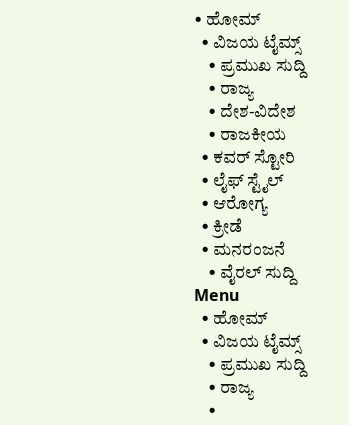• ಹೋಮ್
  • ವಿಜಯ ಟೈಮ್ಸ್‌
    • ಪ್ರಮುಖ ಸುದ್ದಿ
    • ರಾಜ್ಯ
    • ದೇಶ-ವಿದೇಶ
    • ರಾಜಕೀಯ
  • ಕವರ್‌ ಸ್ಟೋರಿ
  • ಲೈಫ್ ಸ್ಟೈಲ್
  • ಆರೋಗ್ಯ
  • ಕ್ರೀಡೆ
  • ಮನರಂಜನೆ
    • ವೈರಲ್ ಸುದ್ದಿ
Menu
  • ಹೋಮ್
  • ವಿಜಯ ಟೈಮ್ಸ್‌
    • ಪ್ರಮುಖ ಸುದ್ದಿ
    • ರಾಜ್ಯ
    •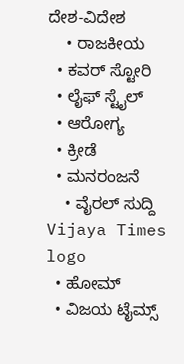ದೇಶ-ವಿದೇಶ
    • ರಾಜಕೀಯ
  • ಕವರ್‌ ಸ್ಟೋರಿ
  • ಲೈಫ್ ಸ್ಟೈಲ್
  • ಆರೋಗ್ಯ
  • ಕ್ರೀಡೆ
  • ಮನರಂಜನೆ
    • ವೈರಲ್ ಸುದ್ದಿ
Vijaya Times logo
  • ಹೋಮ್
  • ವಿಜಯ ಟೈಮ್ಸ್‌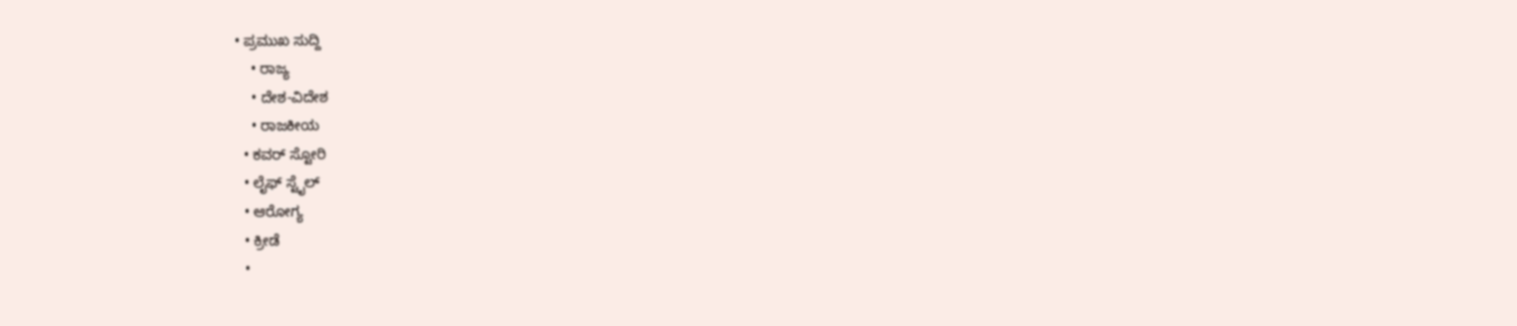• ಪ್ರಮುಖ ಸುದ್ದಿ
    • ರಾಜ್ಯ
    • ದೇಶ-ವಿದೇಶ
    • ರಾಜಕೀಯ
  • ಕವರ್‌ ಸ್ಟೋರಿ
  • ಲೈಫ್ ಸ್ಟೈಲ್
  • ಆರೋಗ್ಯ
  • ಕ್ರೀಡೆ
  •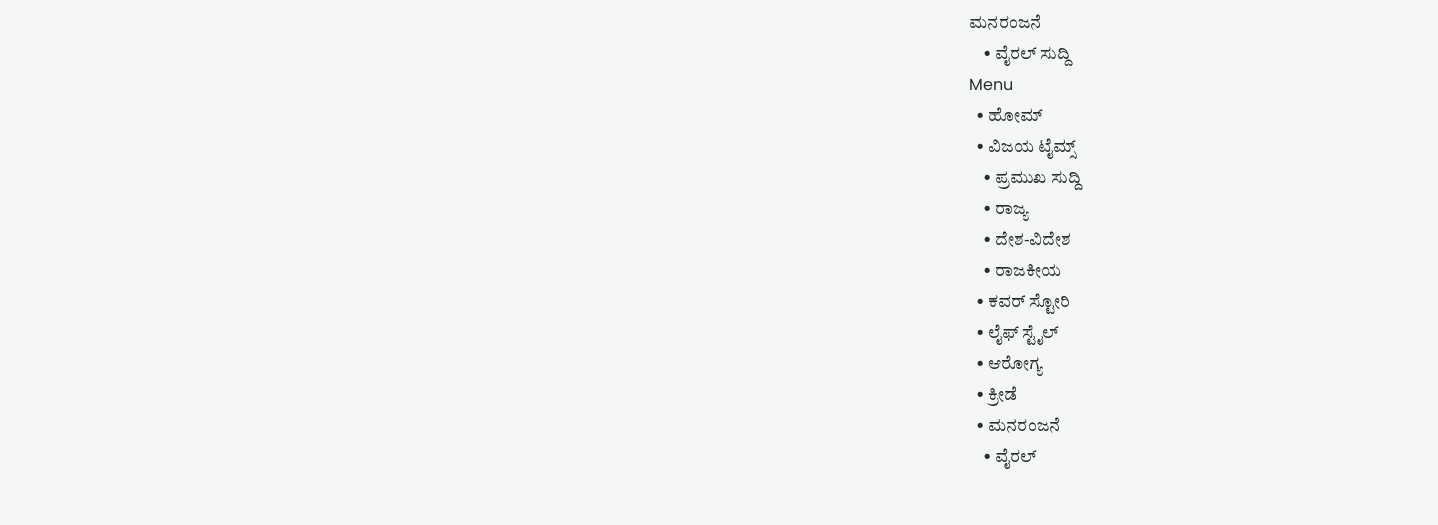ಮನರಂಜನೆ
    • ವೈರಲ್ ಸುದ್ದಿ
Menu
  • ಹೋಮ್
  • ವಿಜಯ ಟೈಮ್ಸ್‌
    • ಪ್ರಮುಖ ಸುದ್ದಿ
    • ರಾಜ್ಯ
    • ದೇಶ-ವಿದೇಶ
    • ರಾಜಕೀಯ
  • ಕವರ್‌ ಸ್ಟೋರಿ
  • ಲೈಫ್ ಸ್ಟೈಲ್
  • ಆರೋಗ್ಯ
  • ಕ್ರೀಡೆ
  • ಮನರಂಜನೆ
    • ವೈರಲ್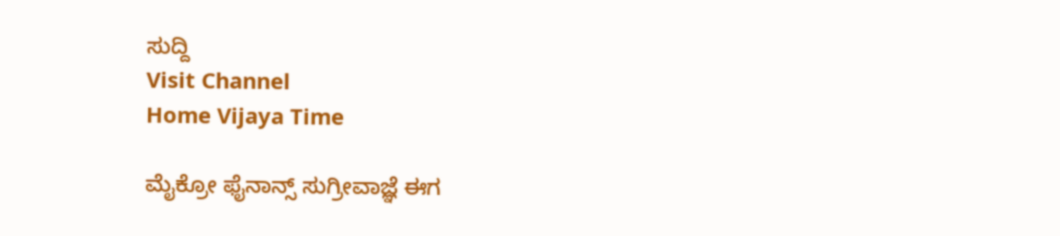ಸುದ್ದಿ
Visit Channel
Home Vijaya Time

ಮೈಕ್ರೋ ಫೈನಾನ್ಸ್‌ ಸುಗ್ರೀವಾಜ್ಞೆ ಈಗ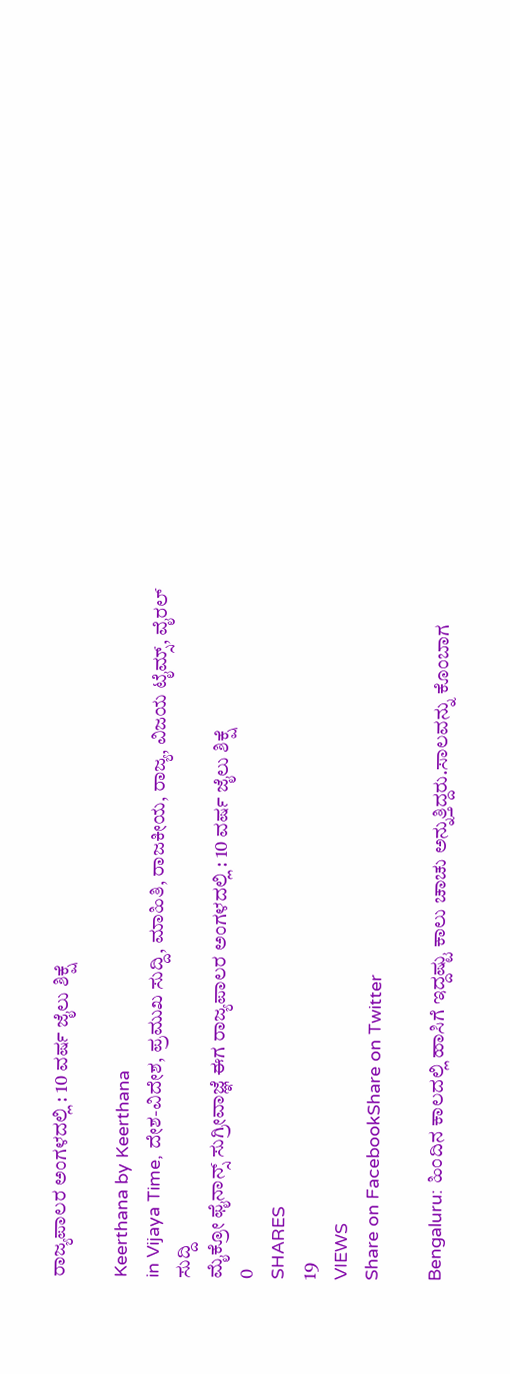ರಾಜ್ಯಪಾಲರ ಅಂಗಳದಲ್ಲಿ : 10 ವರ್ಷ ಜೈಲು ಶಿಕ್ಷೆ

Keerthana by Keerthana
in Vijaya Time, ದೇಶ-ವಿದೇಶ, ಪ್ರಮುಖ ಸುದ್ದಿ, ಮಾಹಿತಿ, ರಾಜಕೀಯ, ರಾಜ್ಯ, ವಿಜಯ ಟೈಮ್ಸ್‌, ವೈರಲ್ ಸುದ್ದಿ
ಮೈಕ್ರೋ ಫೈನಾನ್ಸ್‌ ಸುಗ್ರೀವಾಜ್ಞೆ ಈಗ ರಾಜ್ಯಪಾಲರ ಅಂಗಳದಲ್ಲಿ : 10 ವರ್ಷ ಜೈಲು ಶಿಕ್ಷೆ
0
SHARES
19
VIEWS
Share on FacebookShare on Twitter

Bengaluru: ಹಿಂದಿನ ಕಾಲದಲ್ಲಿ ಹಾಸಿಗೆ ಇದ್ದಷ್ಟು ಕಾಲು ಚಾಚು ಅನ್ನುತ್ತಿದ್ದರು.ಸಾಲವನ್ನು ಕೊಂಬಾಗ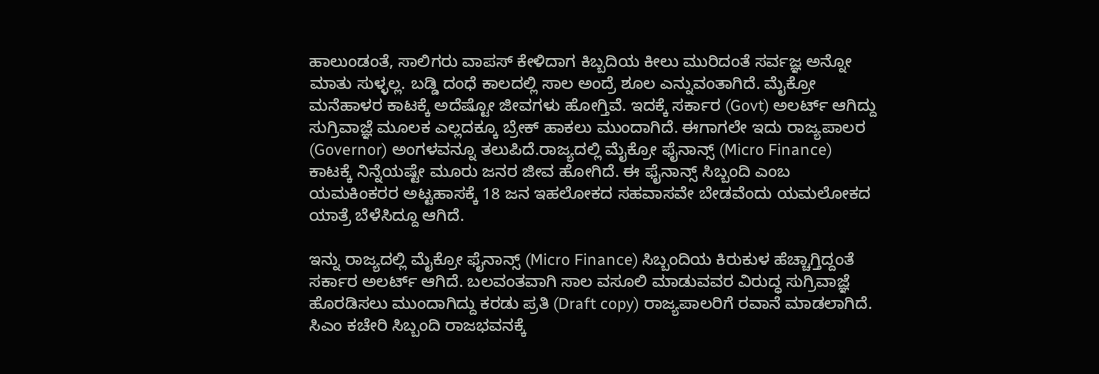ಹಾಲುಂಡಂತೆ, ಸಾಲಿಗರು ವಾಪಸ್ ಕೇಳಿದಾಗ ಕಿಬ್ಬದಿಯ ಕೀಲು ಮುರಿದಂತೆ ಸರ್ವಜ್ಞ ಅನ್ನೋ ಮಾತು ಸುಳ್ಳಲ್ಲ. ಬಡ್ಡಿ ದಂಧೆ ಕಾಲದಲ್ಲಿ ಸಾಲ ಅಂದ್ರೆ ಶೂಲ ಎನ್ನುವಂತಾಗಿದೆ. ಮೈಕ್ರೋ ಮನೆಹಾಳರ ಕಾಟಕ್ಕೆ ಅದೆಷ್ಟೋ ಜೀವಗಳು ಹೋಗ್ತಿವೆ. ಇದಕ್ಕೆ ಸರ್ಕಾರ (Govt) ಅಲರ್ಟ್ ಆಗಿದ್ದು ಸುಗ್ರಿವಾಜ್ಞೆ ಮೂಲಕ ಎಲ್ಲದಕ್ಕೂ ಬ್ರೇಕ್ ಹಾಕಲು ಮುಂದಾಗಿದೆ. ಈಗಾಗಲೇ ಇದು ರಾಜ್ಯಪಾಲರ (Governor) ಅಂಗಳವನ್ನೂ ತಲುಪಿದೆ.ರಾಜ್ಯದಲ್ಲಿ ಮೈಕ್ರೋ ಫೈನಾನ್ಸ್ (Micro Finance) ಕಾಟಕ್ಕೆ ನಿನ್ನೆಯಷ್ಟೇ ಮೂರು ಜನರ ಜೀವ ಹೋಗಿದೆ. ಈ ಫೈನಾನ್ಸ್ ಸಿಬ್ಬಂದಿ ಎಂಬ ಯಮಕಿಂಕರರ ಅಟ್ಟಹಾಸಕ್ಕೆ 18 ಜನ ಇಹಲೋಕದ ಸಹವಾಸವೇ ಬೇಡವೆಂದು ಯಮಲೋಕದ ಯಾತ್ರೆ ಬೆಳೆಸಿದ್ದೂ ಆಗಿದೆ.

ಇನ್ನು ರಾಜ್ಯದಲ್ಲಿ ಮೈಕ್ರೋ ಫೈನಾನ್ಸ್‌ (Micro Finance) ಸಿಬ್ಬಂದಿಯ ಕಿರುಕುಳ ಹೆಚ್ಚಾಗ್ತಿದ್ದಂತೆ ಸರ್ಕಾರ ಅಲರ್ಟ್ ಆಗಿದೆ. ಬಲವಂತವಾಗಿ ಸಾಲ ವಸೂಲಿ ಮಾಡುವವರ ವಿರುದ್ಧ ಸುಗ್ರಿವಾಜ್ಞೆ ಹೊರಡಿಸಲು ಮುಂದಾಗಿದ್ದು ಕರಡು ಪ್ರತಿ (Draft copy) ರಾಜ್ಯಪಾಲರಿಗೆ ರವಾನೆ ಮಾಡಲಾಗಿದೆ. ಸಿಎಂ ಕಚೇರಿ ಸಿಬ್ಬಂದಿ ರಾಜಭವನಕ್ಕೆ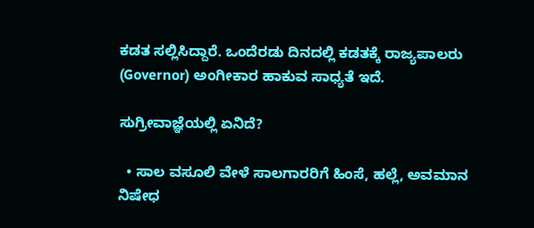ಕಡತ ಸಲ್ಲಿಸಿದ್ದಾರೆ. ಒಂದೆರಡು ದಿನದಲ್ಲಿ ಕಡತಕ್ಕೆ ರಾಜ್ಯಪಾಲರು (Governor) ಅಂಗೀಕಾರ ಹಾಕುವ ಸಾಧ್ಯತೆ ಇದೆ.

ಸುಗ್ರೀವಾಜ್ಞೆಯಲ್ಲಿ ಏನಿದೆ?

  • ಸಾಲ ವಸೂಲಿ ವೇಳೆ ಸಾಲಗಾರರಿಗೆ ಹಿಂಸೆ, ಹಲ್ಲೆ, ಅವಮಾನ ನಿಷೇಧ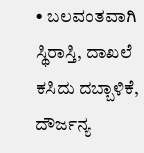• ಬಲವಂತವಾಗಿ ಸ್ಥಿರಾಸ್ತಿ, ದಾಖಲೆ ಕಸಿದು ದಬ್ಬಾಳಿಕೆ, ದೌರ್ಜನ್ಯ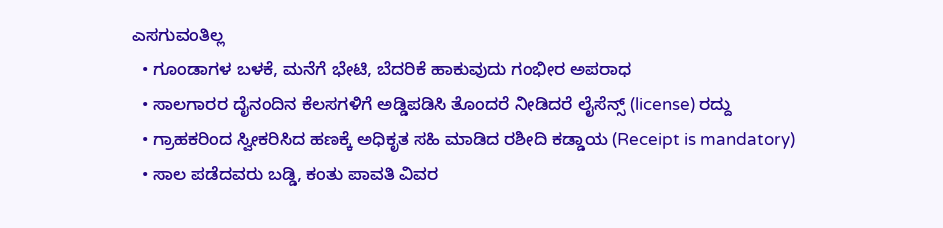ಎಸಗುವಂತಿಲ್ಲ
  • ಗೂಂಡಾಗಳ ಬಳಕೆ, ಮನೆಗೆ ಭೇಟಿ, ಬೆದರಿಕೆ ಹಾಕುವುದು ಗಂಭೀರ ಅಪರಾಧ
  • ಸಾಲಗಾರರ ದೈನಂದಿನ ಕೆಲಸಗಳಿಗೆ ಅಡ್ಡಿಪಡಿಸಿ ತೊಂದರೆ ನೀಡಿದರೆ ಲೈಸೆನ್ಸ್ (license) ರದ್ದು
  • ಗ್ರಾಹಕರಿಂದ ಸ್ವೀಕರಿಸಿದ ಹಣಕ್ಕೆ ಅಧಿಕೃತ ಸಹಿ ಮಾಡಿದ ರಶೀದಿ ಕಡ್ಡಾಯ (Receipt is mandatory)
  • ಸಾಲ ಪಡೆದವರು ಬಡ್ಡಿ, ಕಂತು ಪಾವತಿ ವಿವರ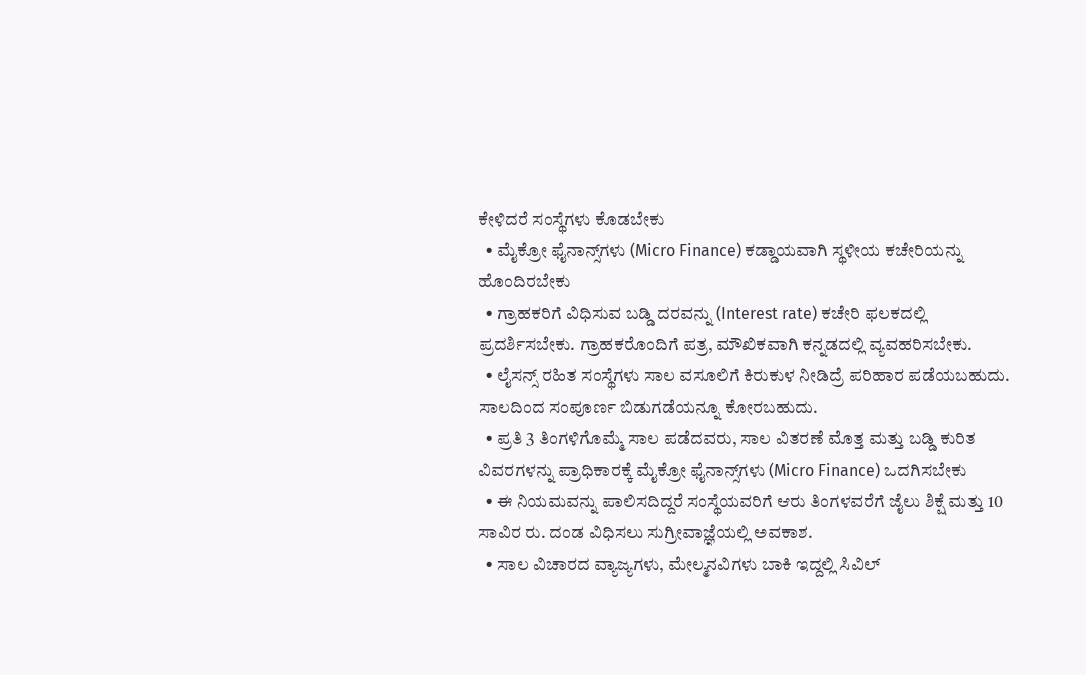ಕೇಳಿದರೆ ಸಂಸ್ಥೆಗಳು ಕೊಡಬೇಕು
  • ಮೈಕ್ರೋ ಫೈನಾನ್ಸ್‌ಗಳು (Micro Finance) ಕಡ್ಡಾಯವಾಗಿ ಸ್ಥಳೀಯ ಕಚೇರಿಯನ್ನು ಹೊಂದಿರಬೇಕು
  • ಗ್ರಾಹಕರಿಗೆ ವಿಧಿಸುವ ಬಡ್ಡಿ ದರವನ್ನು (Interest rate) ಕಚೇರಿ ಫಲಕದಲ್ಲಿ ಪ್ರದರ್ಶಿಸಬೇಕು. ಗ್ರಾಹಕರೊಂದಿಗೆ ಪತ್ರ, ಮೌಖಿಕವಾಗಿ ಕನ್ನಡದಲ್ಲಿ ವ್ಯವಹರಿಸಬೇಕು.
  • ಲೈಸನ್ಸ್‌ ರಹಿತ ಸಂಸ್ಥೆಗಳು ಸಾಲ ವಸೂಲಿಗೆ ಕಿರುಕುಳ ನೀಡಿದ್ರೆ ಪರಿಹಾರ ಪಡೆಯಬಹುದು. ಸಾಲದಿಂದ ಸಂಪೂರ್ಣ ಬಿಡುಗಡೆಯನ್ನೂ ಕೋರಬಹುದು.
  • ಪ್ರತಿ 3 ತಿಂಗಳಿಗೊಮ್ಮೆ ಸಾಲ ಪಡೆದವರು, ಸಾಲ ವಿತರಣೆ ಮೊತ್ತ ಮತ್ತು ಬಡ್ಡಿ ಕುರಿತ ವಿವರಗಳನ್ನು ಪ್ರಾಧಿಕಾರಕ್ಕೆ ಮೈಕ್ರೋ ಫೈನಾನ್ಸ್‌ಗಳು (Micro Finance) ಒದಗಿಸಬೇಕು
  • ಈ ನಿಯಮವನ್ನು ಪಾಲಿಸದಿದ್ದರೆ ಸಂಸ್ಥೆಯವರಿಗೆ ಆರು ತಿಂಗಳವರೆಗೆ ಜೈಲು ಶಿಕ್ಷೆ ಮತ್ತು 10 ಸಾವಿರ ರು. ದಂಡ ವಿಧಿಸಲು ಸುಗ್ರೀವಾಜ್ಞೆಯಲ್ಲಿ ಅವಕಾಶ.
  • ಸಾಲ ವಿಚಾರದ ವ್ಯಾಜ್ಯಗಳು, ಮೇಲ್ಮನವಿಗಳು ಬಾಕಿ ಇದ್ದಲ್ಲಿ ಸಿವಿಲ್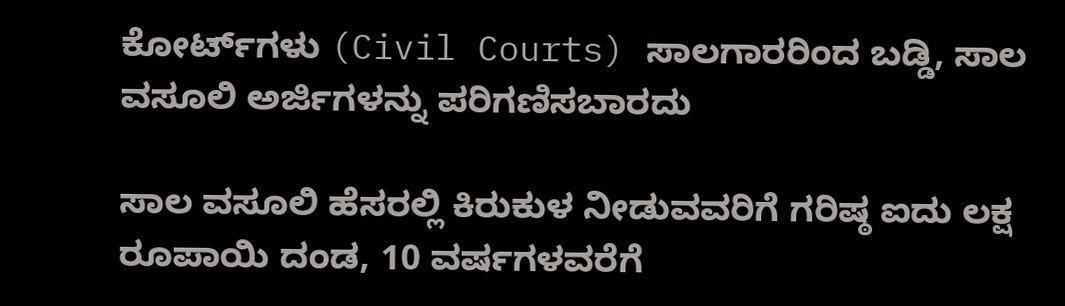ಕೋರ್ಟ್‌ಗಳು (Civil Courts) ಸಾಲಗಾರರಿಂದ ಬಡ್ಡಿ, ಸಾಲ ವಸೂಲಿ ಅರ್ಜಿಗಳನ್ನು ಪರಿಗಣಿಸಬಾರದು

ಸಾಲ ವಸೂಲಿ ಹೆಸರಲ್ಲಿ ಕಿರುಕುಳ ನೀಡುವವರಿಗೆ ಗರಿಷ್ಠ ಐದು ಲಕ್ಷ ರೂಪಾಯಿ ದಂಡ, 10 ವರ್ಷಗಳವರೆಗೆ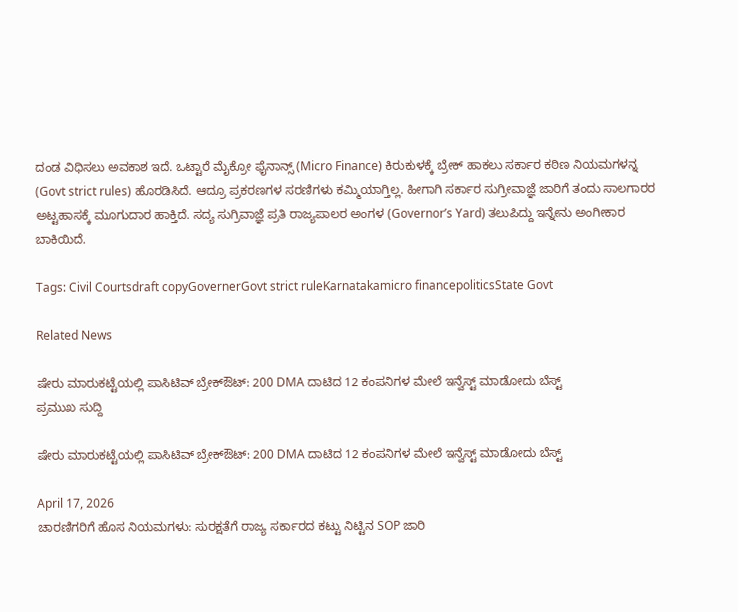ದಂಡ ವಿಧಿಸಲು ಅವಕಾಶ ಇದೆ. ಒಟ್ಟಾರೆ ಮೈಕ್ರೋ ಫೈನಾನ್ಸ್‌ (Micro Finance) ಕಿರುಕುಳಕ್ಕೆ ಬ್ರೇಕ್ ಹಾಕಲು ಸರ್ಕಾರ ಕಠಿಣ ನಿಯಮಗಳನ್ನ (Govt strict rules) ಹೊರಡಿಸಿದೆ. ಆದ್ರೂ ಪ್ರಕರಣಗಳ ಸರಣಿಗಳು ಕಮ್ಮಿಯಾಗ್ತಿಲ್ಲ. ಹೀಗಾಗಿ ಸರ್ಕಾರ ಸುಗ್ರೀವಾಜ್ಞೆ ಜಾರಿಗೆ ತಂದು ಸಾಲಗಾರರ ಅಟ್ಟಹಾಸಕ್ಕೆ ಮೂಗುದಾರ ಹಾಕ್ತಿದೆ. ಸದ್ಯ ಸುಗ್ರಿವಾಜ್ಞೆ ಪ್ರತಿ ರಾಜ್ಯಪಾಲರ ಅಂಗಳ (Governor’s Yard) ತಲುಪಿದ್ದು ಇನ್ನೇನು ಅಂಗೀಕಾರ ಬಾಕಿಯಿದೆ.

Tags: Civil Courtsdraft copyGovernerGovt strict ruleKarnatakamicro financepoliticsState Govt

Related News

ಷೇರು ಮಾರುಕಟ್ಟೆಯಲ್ಲಿ ಪಾಸಿಟಿವ್ ಬ್ರೇಕ್‌ಔಟ್: 200 DMA ದಾಟಿದ 12 ಕಂಪನಿಗಳ ಮೇಲೆ ಇನ್ವೆಸ್ಟ್ ಮಾಡೋದು ಬೆಸ್ಟ್
ಪ್ರಮುಖ ಸುದ್ದಿ

ಷೇರು ಮಾರುಕಟ್ಟೆಯಲ್ಲಿ ಪಾಸಿಟಿವ್ ಬ್ರೇಕ್‌ಔಟ್: 200 DMA ದಾಟಿದ 12 ಕಂಪನಿಗಳ ಮೇಲೆ ಇನ್ವೆಸ್ಟ್ ಮಾಡೋದು ಬೆಸ್ಟ್

April 17, 2026
ಚಾರಣಿಗರಿಗೆ ಹೊಸ ನಿಯಮಗಳು: ಸುರಕ್ಷತೆಗೆ ರಾಜ್ಯ ಸರ್ಕಾರದ ಕಟ್ಟು ನಿಟ್ಟಿನ SOP ಜಾರಿ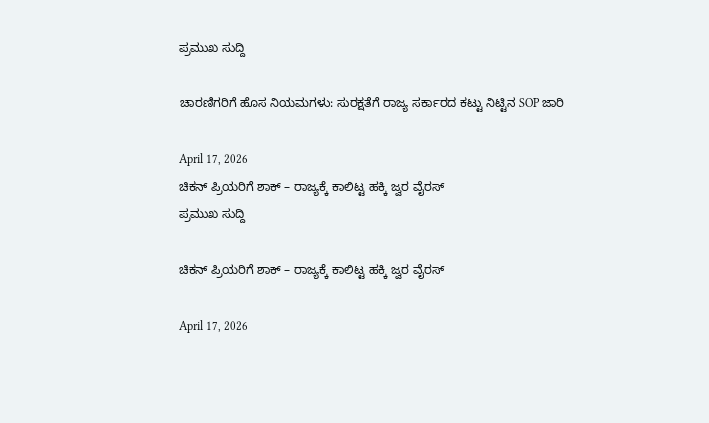ಪ್ರಮುಖ ಸುದ್ದಿ

ಚಾರಣಿಗರಿಗೆ ಹೊಸ ನಿಯಮಗಳು: ಸುರಕ್ಷತೆಗೆ ರಾಜ್ಯ ಸರ್ಕಾರದ ಕಟ್ಟು ನಿಟ್ಟಿನ SOP ಜಾರಿ

April 17, 2026
ಚಿಕನ್ ಪ್ರಿಯರಿಗೆ ಶಾಕ್ – ರಾಜ್ಯಕ್ಕೆ ಕಾಲಿಟ್ಟ ಹಕ್ಕಿ ಜ್ವರ ವೈರಸ್
ಪ್ರಮುಖ ಸುದ್ದಿ

ಚಿಕನ್ ಪ್ರಿಯರಿಗೆ ಶಾಕ್ – ರಾಜ್ಯಕ್ಕೆ ಕಾಲಿಟ್ಟ ಹಕ್ಕಿ ಜ್ವರ ವೈರಸ್

April 17, 2026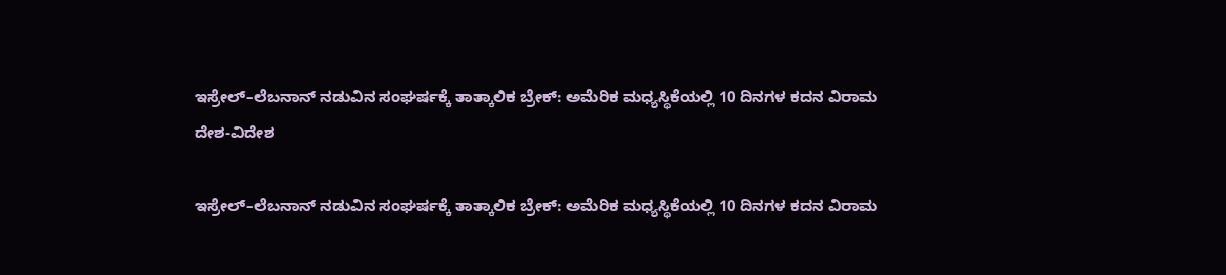ಇಸ್ರೇಲ್–ಲೆಬನಾನ್ ನಡುವಿನ ಸಂಘರ್ಷಕ್ಕೆ ತಾತ್ಕಾಲಿಕ ಬ್ರೇಕ್: ಅಮೆರಿಕ ಮಧ್ಯಸ್ಥಿಕೆಯಲ್ಲಿ 10 ದಿನಗಳ ಕದನ ವಿರಾಮ
ದೇಶ-ವಿದೇಶ

ಇಸ್ರೇಲ್–ಲೆಬನಾನ್ ನಡುವಿನ ಸಂಘರ್ಷಕ್ಕೆ ತಾತ್ಕಾಲಿಕ ಬ್ರೇಕ್: ಅಮೆರಿಕ ಮಧ್ಯಸ್ಥಿಕೆಯಲ್ಲಿ 10 ದಿನಗಳ ಕದನ ವಿರಾಮ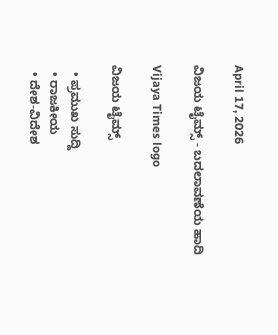April 17, 2026

ವಿಜಯ ಟೈಮ್ಸ್‌ - ಬದಲಾವಣೆಯ ಹಾದಿ

Vijaya Times logo

ವಿಜಯ ಟೈಮ್ಸ್‌

  • ಪ್ರಮುಖ ಸುದ್ದಿ
  • ರಾಜಕೀಯ
  • ದೇಶ-ವಿದೇಶ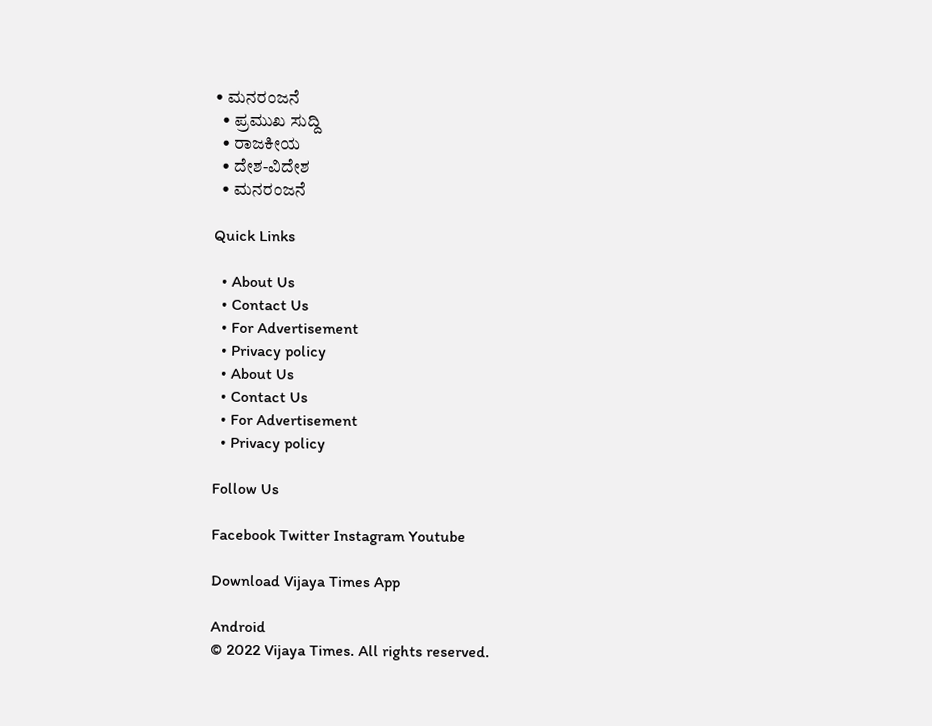• ಮನರಂಜನೆ
  • ಪ್ರಮುಖ ಸುದ್ದಿ
  • ರಾಜಕೀಯ
  • ದೇಶ-ವಿದೇಶ
  • ಮನರಂಜನೆ

Quick Links

  • About Us
  • Contact Us
  • For Advertisement
  • Privacy policy
  • About Us
  • Contact Us
  • For Advertisement
  • Privacy policy

Follow Us

Facebook Twitter Instagram Youtube

Download Vijaya Times App

Android
© 2022 Vijaya Times. All rights reserved.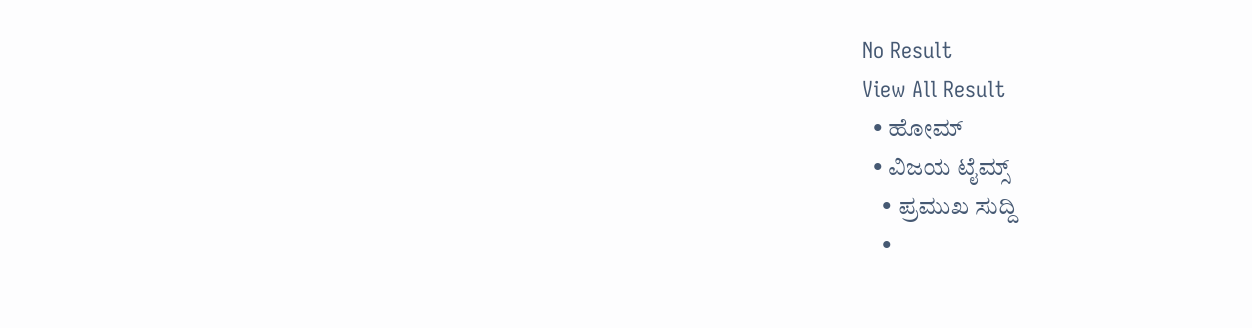No Result
View All Result
  • ಹೋಮ್
  • ವಿಜಯ ಟೈಮ್ಸ್‌
    • ಪ್ರಮುಖ ಸುದ್ದಿ
    •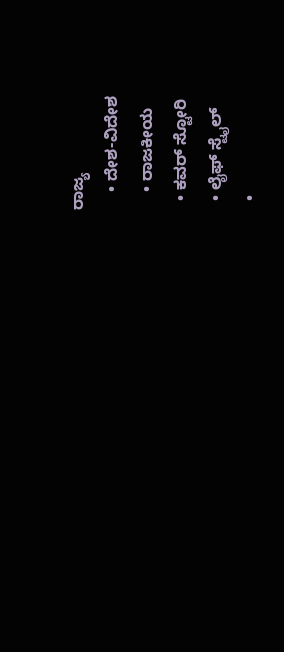ರಾಜ್ಯ
    • ದೇಶ-ವಿದೇಶ
    • ರಾಜಕೀಯ
  • ಕವರ್‌ ಸ್ಟೋರಿ
  • ಲೈಫ್ ಸ್ಟೈಲ್
  •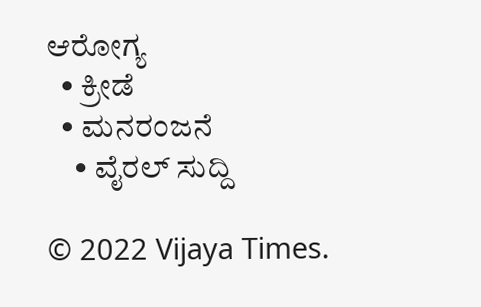ಆರೋಗ್ಯ
  • ಕ್ರೀಡೆ
  • ಮನರಂಜನೆ
    • ವೈರಲ್ ಸುದ್ದಿ

© 2022 Vijaya Times.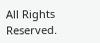All Rights Reserved.